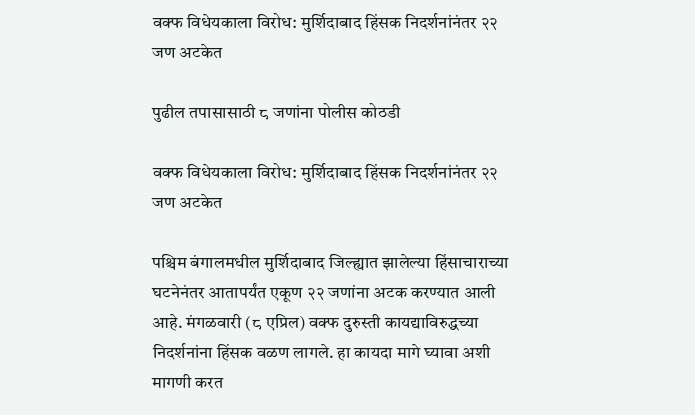वक्फ विधेयकाला विरोध: मुर्शिदाबाद हिंसक निदर्शनांनंतर २२ जण अटकेत

पुढील तपासासाठी ८ जणांना पोलीस कोठडी

वक्फ विधेयकाला विरोध: मुर्शिदाबाद हिंसक निदर्शनांनंतर २२ जण अटकेत

पश्चिम बंगालमधील मुर्शिदाबाद जिल्ह्यात झालेल्या हिंसाचाराच्या घटनेनंतर आतापर्यंत एकूण २२ जणांना अटक करण्यात आली आहे. मंगळवारी (८ एप्रिल) वक्फ दुरुस्ती कायद्याविरुद्धच्या निदर्शनांना हिंसक वळण लागले. हा कायदा मागे घ्यावा अशी मागणी करत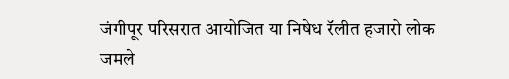जंगीपूर परिसरात आयोजित या निषेध रॅलीत हजारो लोक जमले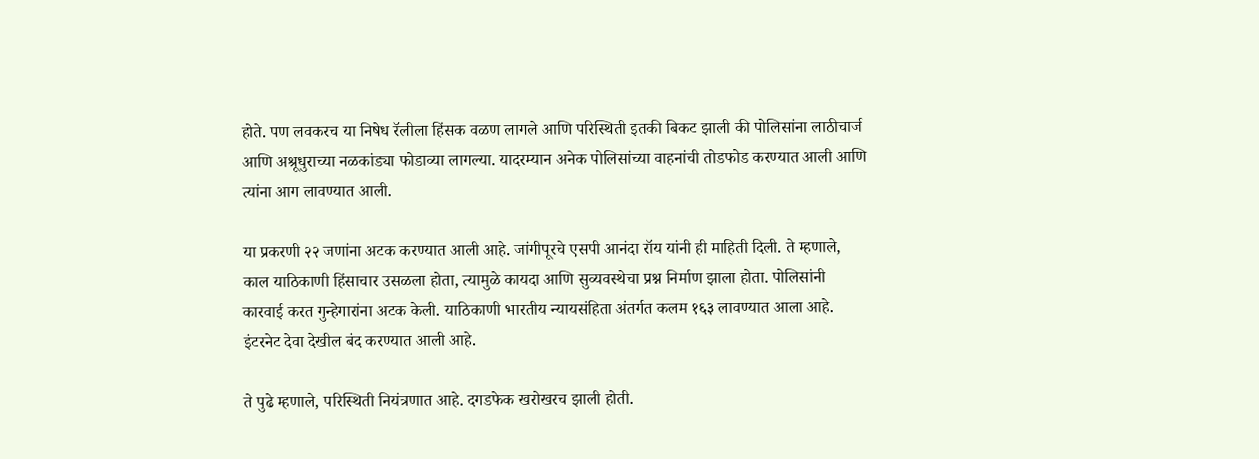होते. पण लवकरच या निषेध रॅलीला हिंसक वळण लागले आणि परिस्थिती इतकी बिकट झाली की पोलिसांना लाठीचार्ज आणि अश्रूधुराच्या नळकांड्या फोडाव्या लागल्या. यादरम्यान अनेक पोलिसांच्या वाहनांची तोडफोड करण्यात आली आणि त्यांना आग लावण्यात आली.

या प्रकरणी २२ जणांना अटक करण्यात आली आहे. जांगीपूरचे एसपी आनंदा रॉय यांनी ही माहिती दिली. ते म्हणाले, काल याठिकाणी हिंसाचार उसळला होता, त्यामुळे कायदा आणि सुव्यवस्थेचा प्रश्न निर्माण झाला होता. पोलिसांनी कारवाई करत गुन्हेगारांना अटक केली. याठिकाणी भारतीय न्यायसंहिता अंतर्गत कलम १६३ लावण्यात आला आहे. इंटरनेट देवा देखील बंद करण्यात आली आहे.

ते पुढे म्हणाले, परिस्थिती नियंत्रणात आहे. दगडफेक खरोखरच झाली होती.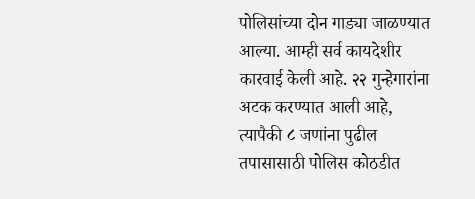पोलिसांच्या दोन गाड्या जाळण्यात आल्या. आम्ही सर्व कायदेशीर कारवाई केली आहे. २२ गुन्हेगारांना अटक करण्यात आली आहे, त्यापैकी ८ जणांना पुढील तपासासाठी पोलिस कोठडीत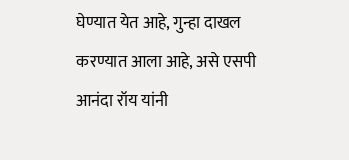घेण्यात येत आहे, गुन्हा दाखल करण्यात आला आहे, असे एसपी आनंदा रॉय यांनी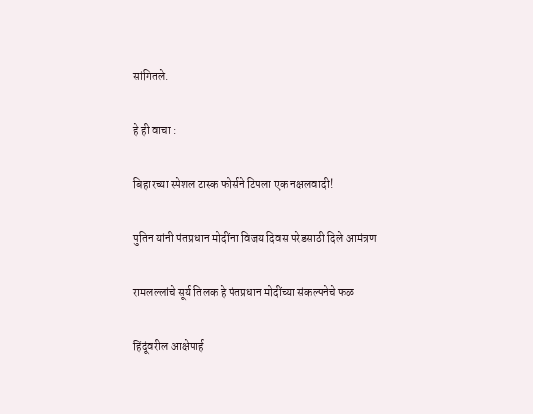सांगितले.

हे ही वाचा :

बिहारच्या स्पेशल टास्क फोर्सने टिपला एक नक्षलवादी!

पुतिन यांनी पंतप्रधान मोदींना विजय दिवस परेडसाठी दिले आमंत्रण

रामलल्लांचे सूर्य तिलक हे पंतप्रधान मोदींच्या संकल्पनेचे फळ

हिंदूंवरील आक्षेपार्ह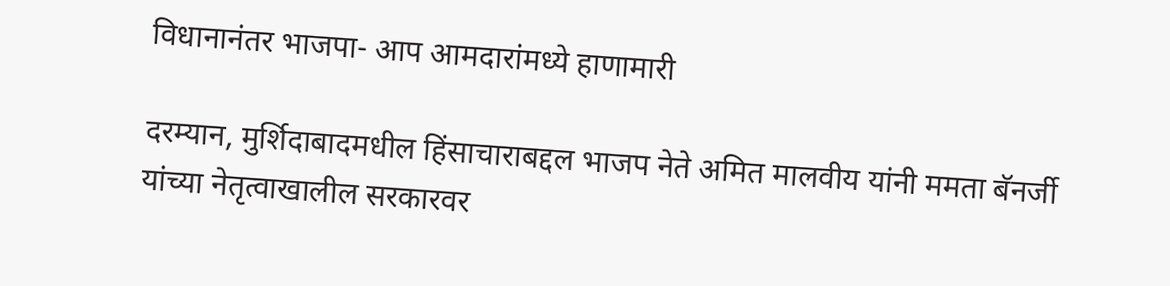विधानानंतर भाजपा- आप आमदारांमध्ये हाणामारी

दरम्यान, मुर्शिदाबादमधील हिंसाचाराबद्दल भाजप नेते अमित मालवीय यांनी ममता बॅनर्जी यांच्या नेतृत्वाखालील सरकारवर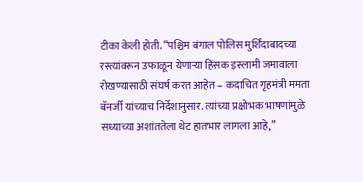टीका केली होती. “पश्चिम बंगाल पोलिस मुर्शिदाबादच्या रस्त्यांवरून उफाळून येणाऱ्या हिंसक इस्लामी जमावाला रोखण्यासाठी संघर्ष करत आहेत – कदाचित गृहमंत्री ममता बॅनर्जी यांच्याच निर्देशानुसार. त्यांच्या प्रक्षोभक भाषणांमुळे सध्याच्या अशांततेला थेट हातभार लागला आहे,”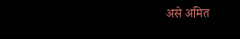असे अमित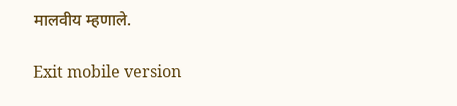मालवीय म्हणाले.

Exit mobile version